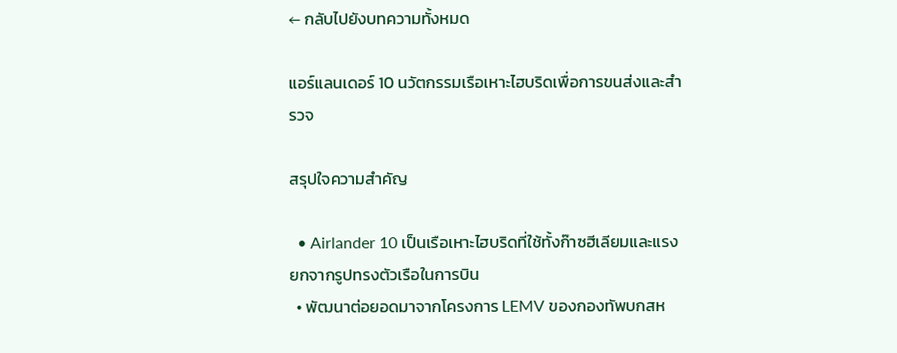← กลับไปยังบทความทั้งหมด

แอร์แลนเดอร์ 10 นวัตกรรมเรือเหาะไฮบริดเพื่อการขนส่งและสำรวจ

สรุปใจความสำคัญ

  • Airlander 10 เป็นเรือเหาะไฮบริดที่ใช้ทั้งก๊าซฮีเลียมและแรงยกจากรูปทรงตัวเรือในการบิน
  • พัฒนาต่อยอดมาจากโครงการ LEMV ของกองทัพบกสห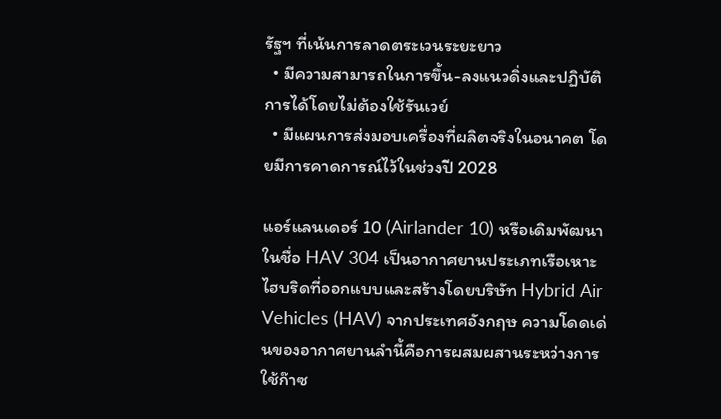รัฐฯ ที่เน้นการลาดตระเวนระยะยาว
  • มีความสามารถในการขึ้น-ลงแนวดิ่งและปฏิบัติการได้โดยไม่ต้องใช้รันเวย์
  • มีแผนการส่งมอบเครื่องที่ผลิตจริงในอนาคต โดยมีการคาดการณ์ไว้ในช่วงปี 2028

แอร์แลนเดอร์ 10 (Airlander 10) หรือเดิมพัฒนาในชื่อ HAV 304 เป็นอากาศยานประเภทเรือเหาะไฮบริดที่ออกแบบและสร้างโดยบริษัท Hybrid Air Vehicles (HAV) จากประเทศอังกฤษ ความโดดเด่นของอากาศยานลำนี้คือการผสมผสานระหว่างการใช้ก๊าซ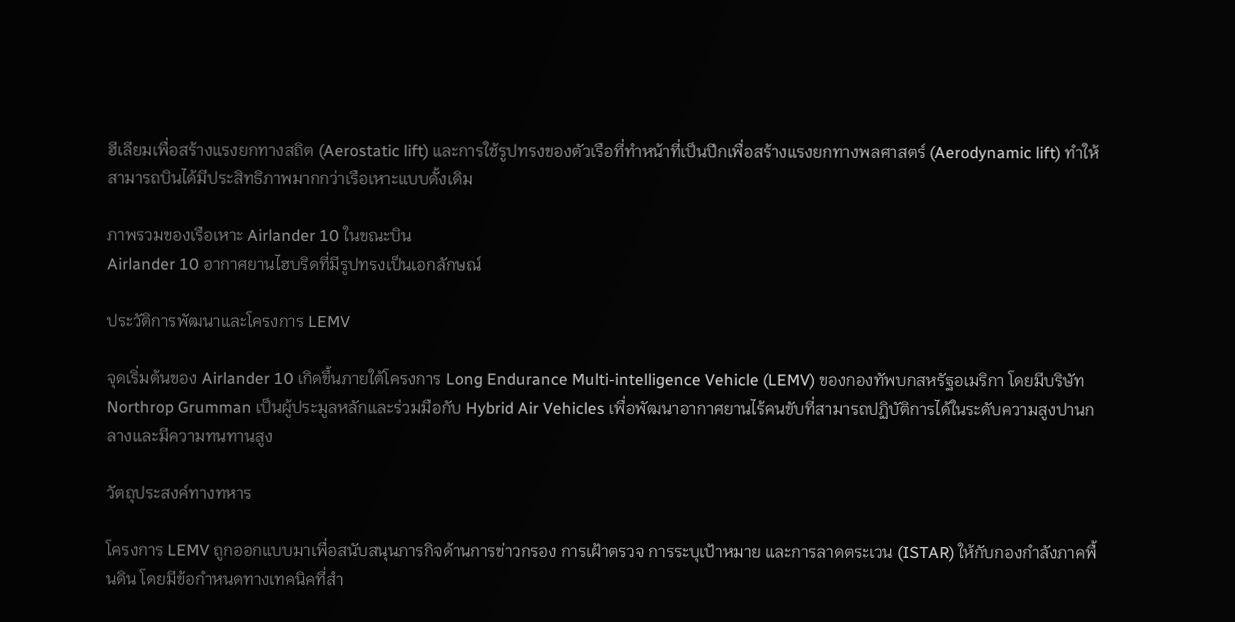ฮีเลียมเพื่อสร้างแรงยกทางสถิต (Aerostatic lift) และการใช้รูปทรงของตัวเรือที่ทำหน้าที่เป็นปีกเพื่อสร้างแรงยกทางพลศาสตร์ (Aerodynamic lift) ทำให้สามารถบินได้มีประสิทธิภาพมากกว่าเรือเหาะแบบดั้งเดิม

ภาพรวมของเรือเหาะ Airlander 10 ในขณะบิน
Airlander 10 อากาศยานไฮบริดที่มีรูปทรงเป็นเอกลักษณ์

ประวัติการพัฒนาและโครงการ LEMV

จุดเริ่มต้นของ Airlander 10 เกิดขึ้นภายใต้โครงการ Long Endurance Multi-intelligence Vehicle (LEMV) ของกองทัพบกสหรัฐอเมริกา โดยมีบริษัท Northrop Grumman เป็นผู้ประมูลหลักและร่วมมือกับ Hybrid Air Vehicles เพื่อพัฒนาอากาศยานไร้คนขับที่สามารถปฏิบัติการได้ในระดับความสูงปานกลางและมีความทนทานสูง

วัตถุประสงค์ทางทหาร

โครงการ LEMV ถูกออกแบบมาเพื่อสนับสนุนภารกิจด้านการข่าวกรอง การเฝ้าตรวจ การระบุเป้าหมาย และการลาดตระเวน (ISTAR) ให้กับกองกำลังภาคพื้นดิน โดยมีข้อกำหนดทางเทคนิคที่สำ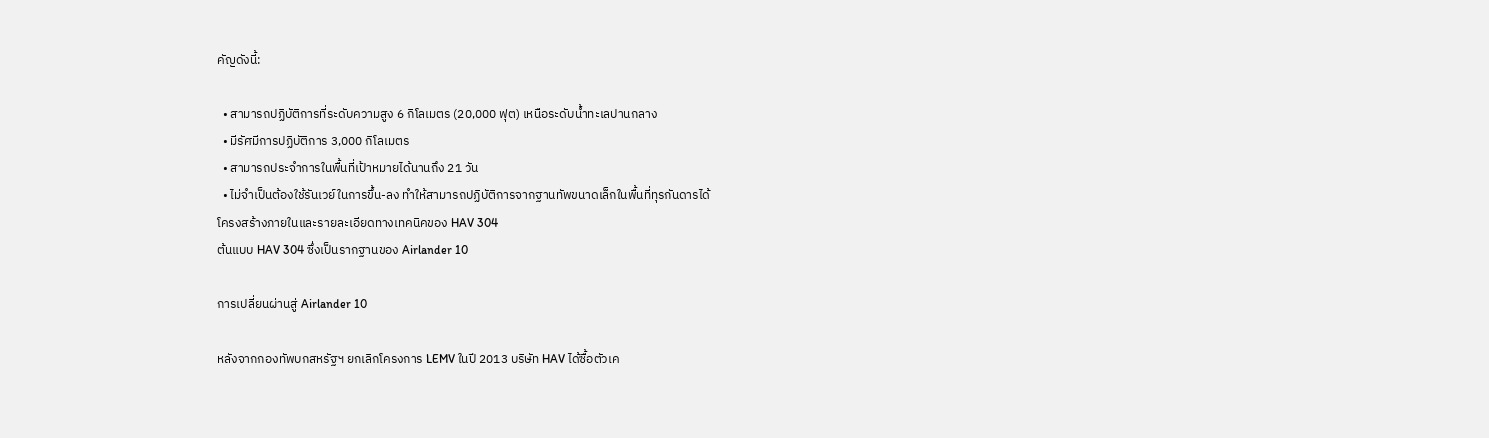คัญดังนี้:

  • สามารถปฏิบัติการที่ระดับความสูง 6 กิโลเมตร (20,000 ฟุต) เหนือระดับน้ำทะเลปานกลาง
  • มีรัศมีการปฏิบัติการ 3,000 กิโลเมตร
  • สามารถประจำการในพื้นที่เป้าหมายได้นานถึง 21 วัน
  • ไม่จำเป็นต้องใช้รันเวย์ในการขึ้น-ลง ทำให้สามารถปฏิบัติการจากฐานทัพขนาดเล็กในพื้นที่ทุรกันดารได้
โครงสร้างภายในและรายละเอียดทางเทคนิคของ HAV 304
ต้นแบบ HAV 304 ซึ่งเป็นรากฐานของ Airlander 10

การเปลี่ยนผ่านสู่ Airlander 10

หลังจากกองทัพบกสหรัฐฯ ยกเลิกโครงการ LEMV ในปี 2013 บริษัท HAV ได้ซื้อตัวเค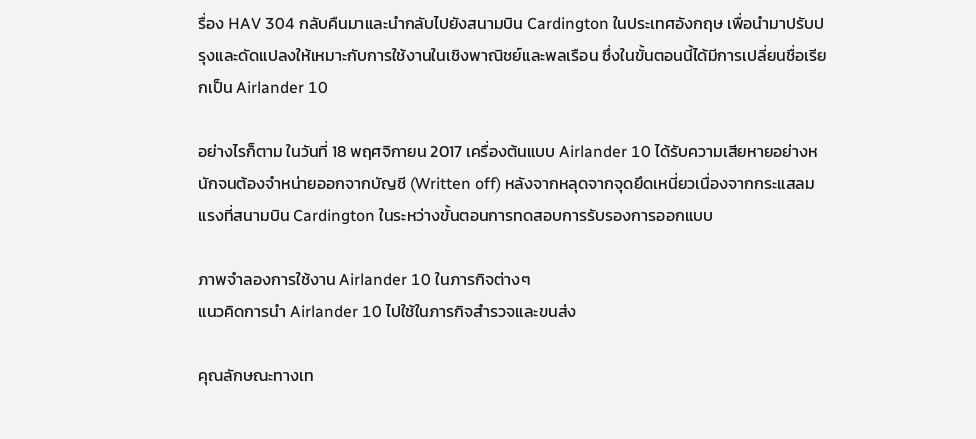รื่อง HAV 304 กลับคืนมาและนำกลับไปยังสนามบิน Cardington ในประเทศอังกฤษ เพื่อนำมาปรับปรุงและดัดแปลงให้เหมาะกับการใช้งานในเชิงพาณิชย์และพลเรือน ซึ่งในขั้นตอนนี้ได้มีการเปลี่ยนชื่อเรียกเป็น Airlander 10

อย่างไรก็ตาม ในวันที่ 18 พฤศจิกายน 2017 เครื่องต้นแบบ Airlander 10 ได้รับความเสียหายอย่างหนักจนต้องจำหน่ายออกจากบัญชี (Written off) หลังจากหลุดจากจุดยึดเหนี่ยวเนื่องจากกระแสลมแรงที่สนามบิน Cardington ในระหว่างขั้นตอนการทดสอบการรับรองการออกแบบ

ภาพจำลองการใช้งาน Airlander 10 ในภารกิจต่างๆ
แนวคิดการนำ Airlander 10 ไปใช้ในภารกิจสำรวจและขนส่ง

คุณลักษณะทางเท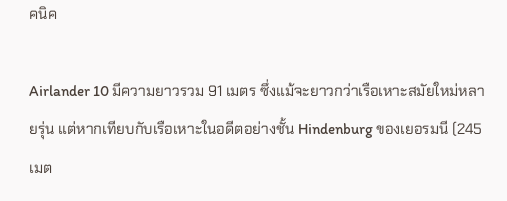คนิค

Airlander 10 มีความยาวรวม 91 เมตร ซึ่งแม้จะยาวกว่าเรือเหาะสมัยใหม่หลายรุ่น แต่หากเทียบกับเรือเหาะในอดีตอย่างชั้น Hindenburg ของเยอรมนี (245 เมต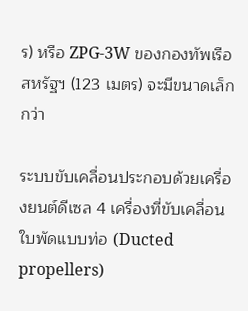ร) หรือ ZPG-3W ของกองทัพเรือสหรัฐฯ (123 เมตร) จะมีขนาดเล็กกว่า

ระบบขับเคลื่อนประกอบด้วยเครื่องยนต์ดีเซล 4 เครื่องที่ขับเคลื่อนใบพัดแบบท่อ (Ducted propellers)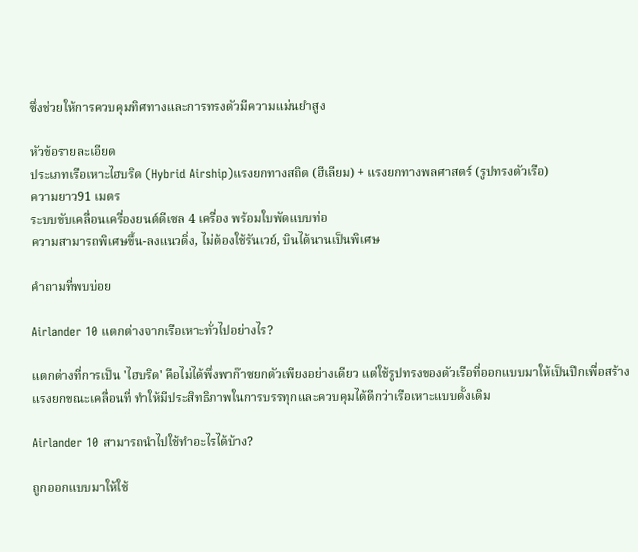ซึ่งช่วยให้การควบคุมทิศทางและการทรงตัวมีความแม่นยำสูง

หัวข้อรายละเอียด
ประเภทเรือเหาะไฮบริด (Hybrid Airship)แรงยกทางสถิต (ฮีเลียม) + แรงยกทางพลศาสตร์ (รูปทรงตัวเรือ)
ความยาว91 เมตร
ระบบขับเคลื่อนเครื่องยนต์ดีเซล 4 เครื่อง พร้อมใบพัดแบบท่อ
ความสามารถพิเศษขึ้น-ลงแนวดิ่ง, ไม่ต้องใช้รันเวย์, บินได้นานเป็นพิเศษ

คำถามที่พบบ่อย

Airlander 10 แตกต่างจากเรือเหาะทั่วไปอย่างไร?

แตกต่างที่การเป็น 'ไฮบริด' คือไม่ได้พึ่งพาก๊าซยกตัวเพียงอย่างเดียว แต่ใช้รูปทรงของตัวเรือที่ออกแบบมาให้เป็นปีกเพื่อสร้างแรงยกขณะเคลื่อนที่ ทำให้มีประสิทธิภาพในการบรรทุกและควบคุมได้ดีกว่าเรือเหาะแบบดั้งเดิม

Airlander 10 สามารถนำไปใช้ทำอะไรได้บ้าง?

ถูกออกแบบมาให้ใช้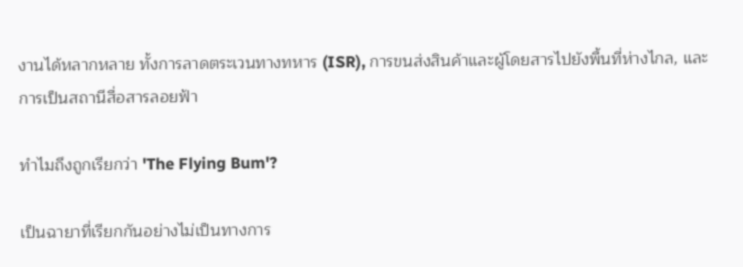งานได้หลากหลาย ทั้งการลาดตระเวนทางทหาร (ISR), การขนส่งสินค้าและผู้โดยสารไปยังพื้นที่ห่างไกล, และการเป็นสถานีสื่อสารลอยฟ้า

ทำไมถึงถูกเรียกว่า 'The Flying Bum'?

เป็นฉายาที่เรียกกันอย่างไม่เป็นทางการ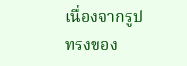เนื่องจากรูปทรงของ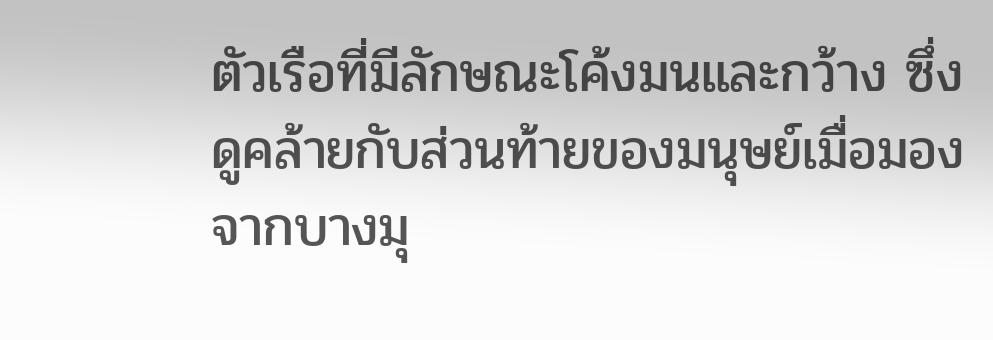ตัวเรือที่มีลักษณะโค้งมนและกว้าง ซึ่งดูคล้ายกับส่วนท้ายของมนุษย์เมื่อมองจากบางมุ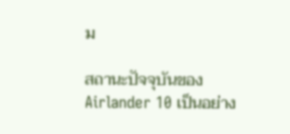ม

สถานะปัจจุบันของ Airlander 10 เป็นอย่าง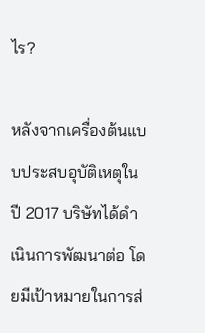ไร?

หลังจากเครื่องต้นแบบประสบอุบัติเหตุในปี 2017 บริษัทได้ดำเนินการพัฒนาต่อ โดยมีเป้าหมายในการส่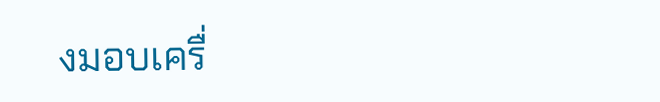งมอบเครื่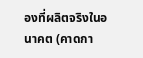องที่ผลิตจริงในอนาคต (คาดกา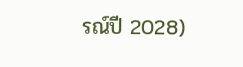รณ์ปี 2028)